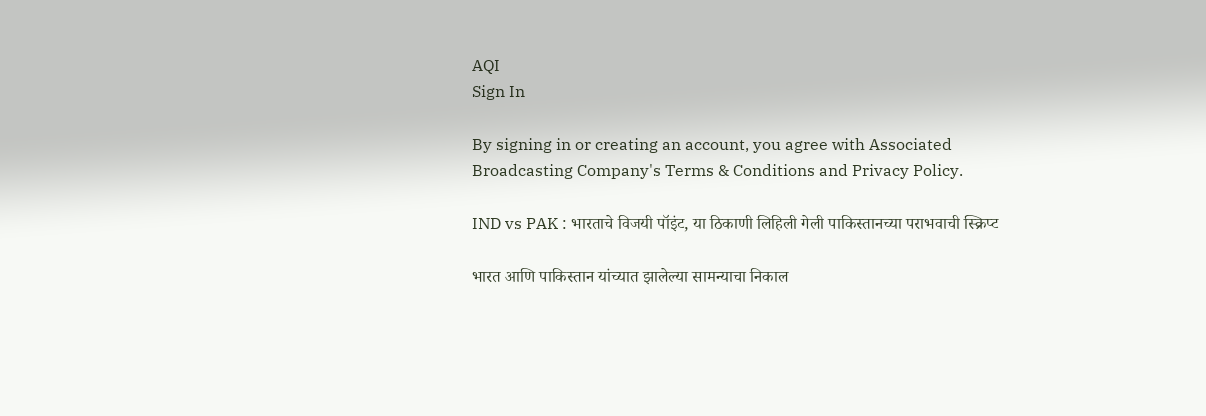AQI
Sign In

By signing in or creating an account, you agree with Associated Broadcasting Company's Terms & Conditions and Privacy Policy.

IND vs PAK : भारताचे विजयी पॉइंट, या ठिकाणी लिहिली गेली पाकिस्तानच्या पराभवाची स्क्रिप्ट

भारत आणि पाकिस्तान यांच्यात झालेल्या सामन्याचा निकाल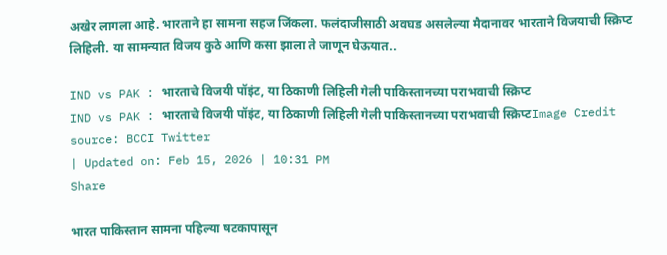अखेर लागला आहे. भारताने हा सामना सहज जिंकला. फलंदाजीसाठी अवघड असलेल्या मैदानावर भारताने विजयाची स्क्रिप्ट लिहिली. या सामन्यात विजय कुठे आणि कसा झाला ते जाणून घेऊयात..

IND vs PAK : भारताचे विजयी पॉइंट, या ठिकाणी लिहिली गेली पाकिस्तानच्या पराभवाची स्क्रिप्ट
IND vs PAK : भारताचे विजयी पॉइंट, या ठिकाणी लिहिली गेली पाकिस्तानच्या पराभवाची स्क्रिप्टImage Credit source: BCCI Twitter
| Updated on: Feb 15, 2026 | 10:31 PM
Share

भारत पाकिस्तान सामना पहिल्या षटकापासून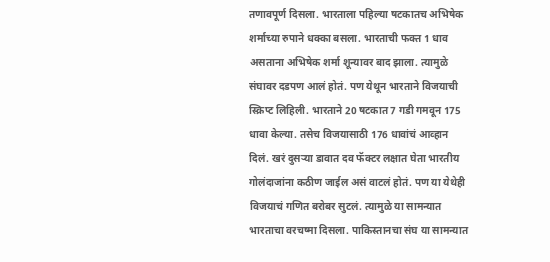तणावपूर्ण दिसला. भारताला पहिल्या षटकातच अभिषेक शर्माच्या रुपाने धक्का बसला. भारताची फक्त 1 धाव असताना अभिषेक शर्मा शून्यावर बाद झाला. त्यामुळे संघावर दडपण आलं होतं. पण येथून भारताने विजयाची स्क्रिप्ट लिहिली. भारताने 20 षटकात 7 गडी गमवून 175 धावा केल्या. तसेच विजयासाठी 176 धावांचं आव्हान दिलं. खरं दुसऱ्या डावात दव फॅक्टर लक्षात घेता भारतीय गोलंदाजांना कठीण जाईल असं वाटलं होतं. पण या येथेही विजयाचं गणित बरोबर सुटलं. त्यामुळे या सामन्यात भारताचा वरचष्मा दिसला. पाकिस्तानचा संघ या सामन्यात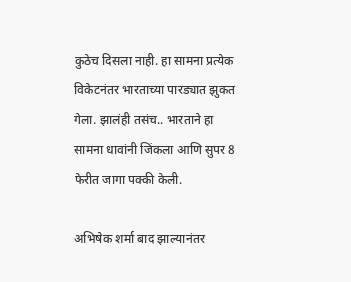कुठेच दिसला नाही. हा सामना प्रत्येक विकेटनंतर भारताच्या पारड्यात झुकत गेला. झालंही तसंच.. भारताने हा सामना धावांनी जिंकला आणि सुपर 8 फेरीत जागा पक्की केली.

अभिषेक शर्मा बाद झाल्यानंतर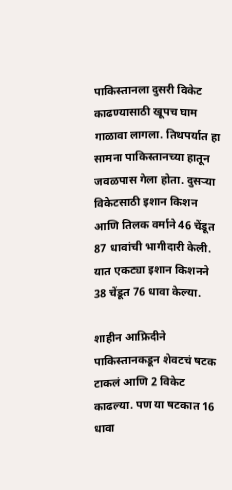पाकिस्तानला दुसरी विकेट काढण्यासाठी खूपच घाम गाळावा लागला. तिथपर्यात हा सामना पाकिस्तानच्या हातून जवळपास गेला होता. दुसऱ्या विकेटसाठी इशान किशन आणि तिलक वर्माने 46 चेंडूत 87 धावांची भागीदारी केली. यात एकट्या इशान किशनने 38 चेंडूत 76 धावा केल्या.

शाहीन आफ्रिदीने पाकिस्तानकडून शेवटचं षटक टाकलं आणि 2 विकेट काढल्या. पण या षटकात 16 धावा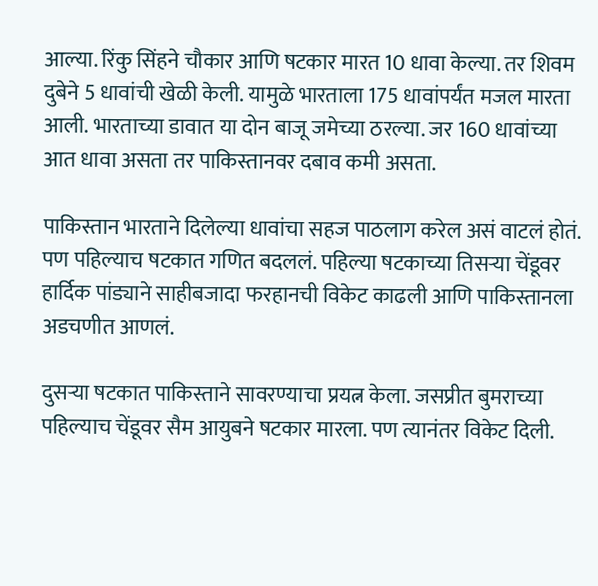आल्या. रिंकु सिंहने चौकार आणि षटकार मारत 10 धावा केल्या. तर शिवम दुबेने 5 धावांची खेळी केली. यामुळे भारताला 175 धावांपर्यंत मजल मारता आली. भारताच्या डावात या दोन बाजू जमेच्या ठरल्या. जर 160 धावांच्या आत धावा असता तर पाकिस्तानवर दबाव कमी असता.

पाकिस्तान भारताने दिलेल्या धावांचा सहज पाठलाग करेल असं वाटलं होतं. पण पहिल्याच षटकात गणित बदललं. पहिल्या षटकाच्या तिसऱ्या चेंडूवर हार्दिक पांड्याने साहीबजादा फरहानची विकेट काढली आणि पाकिस्तानला अडचणीत आणलं.

दुसऱ्या षटकात पाकिस्ताने सावरण्याचा प्रयत्न केला. जसप्रीत बुमराच्या पहिल्याच चेंडूवर सैम आयुबने षटकार मारला. पण त्यानंतर विकेट दिली.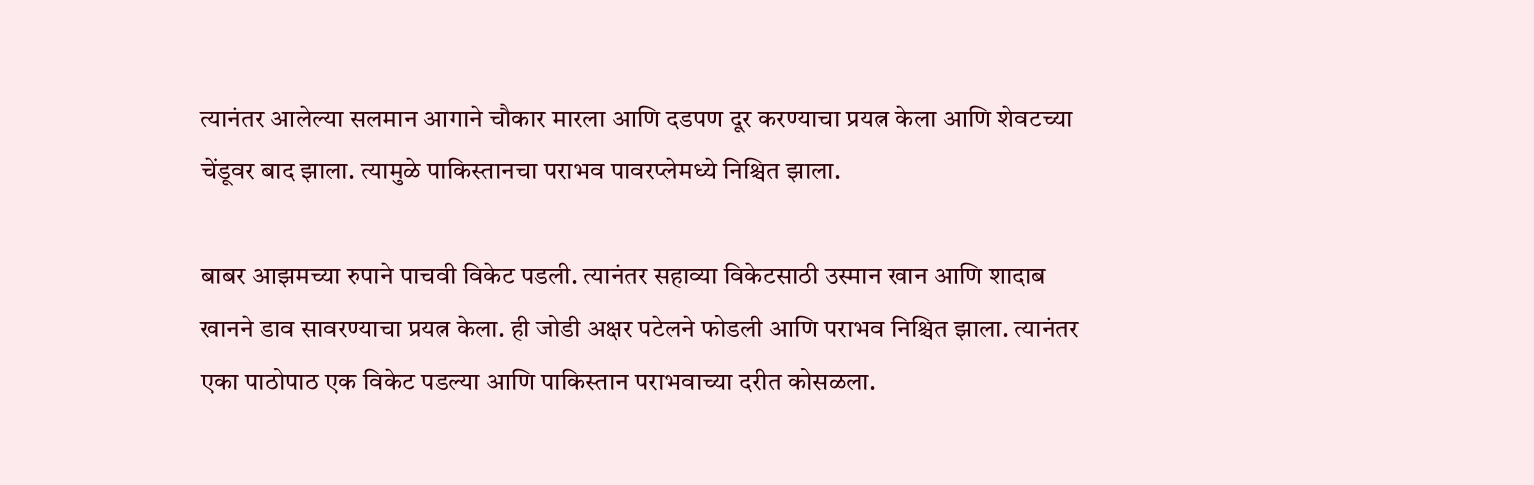त्यानंतर आलेल्या सलमान आगाने चौकार मारला आणि दडपण दूर करण्याचा प्रयत्न केला आणि शेवटच्या चेंडूवर बाद झाला. त्यामुळे पाकिस्तानचा पराभव पावरप्लेमध्ये निश्चित झाला.

बाबर आझमच्या रुपाने पाचवी विकेट पडली. त्यानंतर सहाव्या विकेटसाठी उस्मान खान आणि शादाब खानने डाव सावरण्याचा प्रयत्न केला. ही जोडी अक्षर पटेलने फोडली आणि पराभव निश्चित झाला. त्यानंतर एका पाठोपाठ एक विकेट पडल्या आणि पाकिस्तान पराभवाच्या दरीत कोसळला.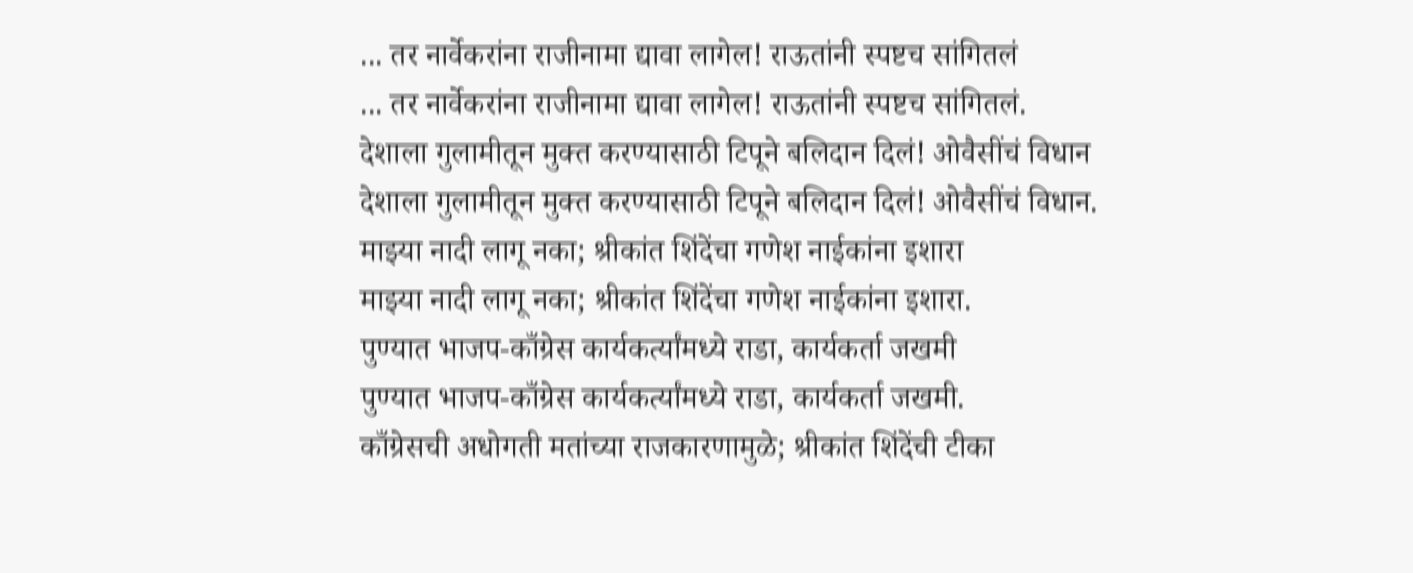... तर नार्वेकरांना राजीनामा द्यावा लागेल! राऊतांनी स्पष्टच सांगितलं
... तर नार्वेकरांना राजीनामा द्यावा लागेल! राऊतांनी स्पष्टच सांगितलं.
देशाला गुलामीतून मुक्त करण्यासाठी टिपूने बलिदान दिलं! ओवैसींचं विधान
देशाला गुलामीतून मुक्त करण्यासाठी टिपूने बलिदान दिलं! ओवैसींचं विधान.
माझ्या नादी लागू नका; श्रीकांत शिंदेंचा गणेश नाईकांना इशारा
माझ्या नादी लागू नका; श्रीकांत शिंदेंचा गणेश नाईकांना इशारा.
पुण्यात भाजप-काँग्रेस कार्यकर्त्यांमध्ये राडा, कार्यकर्ता जखमी
पुण्यात भाजप-काँग्रेस कार्यकर्त्यांमध्ये राडा, कार्यकर्ता जखमी.
काँग्रेसची अधोगती मतांच्या राजकारणामुळे; श्रीकांत शिंदेंची टीका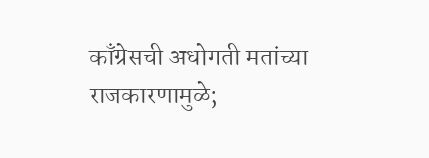काँग्रेसची अधोगती मतांच्या राजकारणामुळे;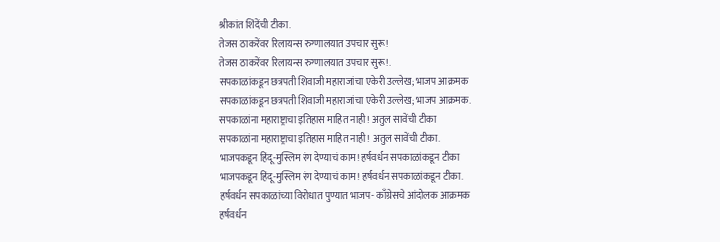श्रीकांत शिंदेंची टीका.
तेजस ठाकरेंवर रिलायन्स रुग्णालयात उपचार सुरू!
तेजस ठाकरेंवर रिलायन्स रुग्णालयात उपचार सुरू!.
सपकाळांकडून छत्रपती शिवाजी महाराजांचा एकेरी उल्लेख; भाजप आक्रमक
सपकाळांकडून छत्रपती शिवाजी महाराजांचा एकेरी उल्लेख; भाजप आक्रमक.
सपकाळांना महाराष्ट्राचा इतिहास माहित नाही! अतुल सावेंची टीका
सपकाळांना महाराष्ट्राचा इतिहास माहित नाही! अतुल सावेंची टीका.
भाजपकडून हिंदू-मुस्लिम रंग देण्याचं काम! हर्षवर्धन सपकाळांकडून टीका
भाजपकडून हिंदू-मुस्लिम रंग देण्याचं काम! हर्षवर्धन सपकाळांकडून टीका.
हर्षवर्धन सपकाळांच्या विरोधात पुण्यात भाजप- काँग्रेसचे आंदोलक आक्रमक
हर्षवर्धन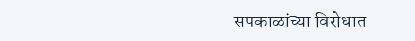सपकाळांच्या विरोधात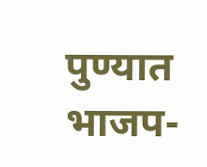पुण्यात भाजप-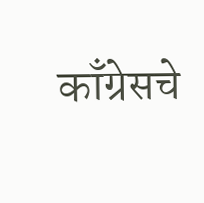काँग्रेसचे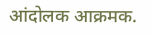आंदोलक आक्रमक.